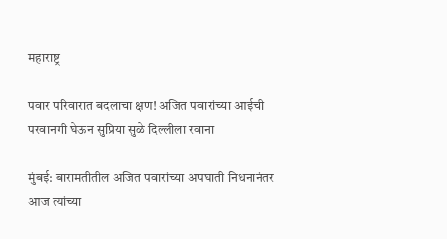महाराष्ट्र

पवार परिवारात बदलाचा क्षण! अजित पवारांच्या आईची परवानगी घेऊन सुप्रिया सुळे दिल्लीला रवाना

मुंबई: बारामतीतील अजित पवारांच्या अपघाती निधनानंतर आज त्यांच्या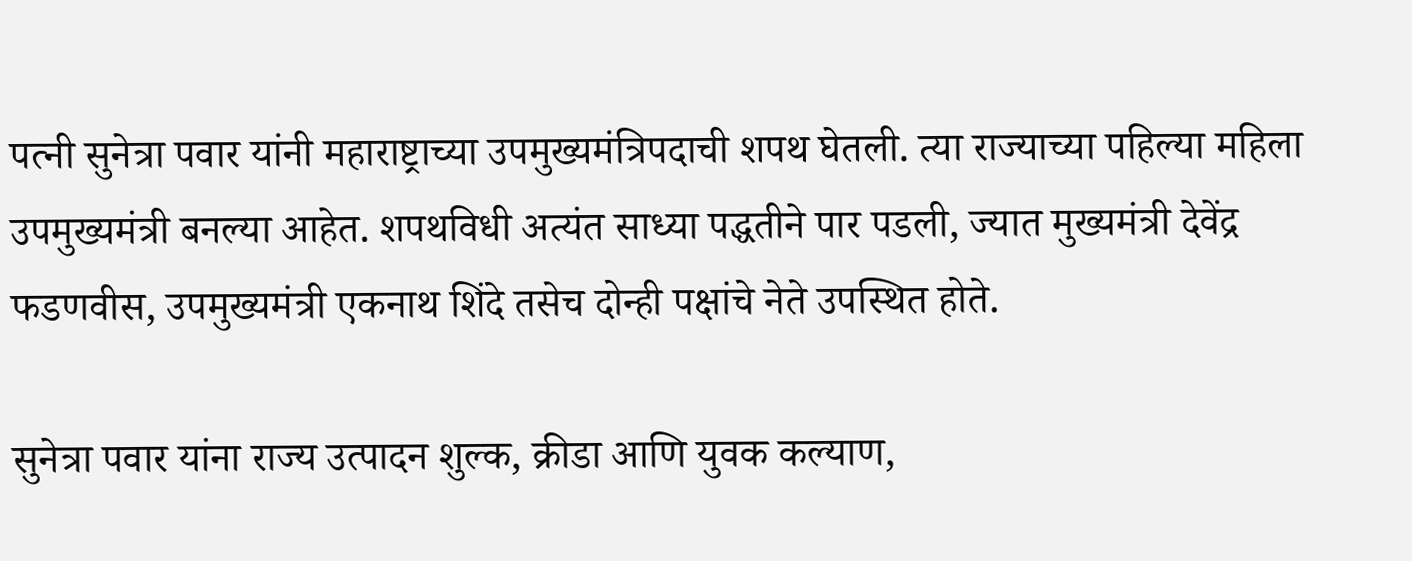पत्नी सुनेत्रा पवार यांनी महाराष्ट्राच्या उपमुख्यमंत्रिपदाची शपथ घेतली. त्या राज्याच्या पहिल्या महिला उपमुख्यमंत्री बनल्या आहेत. शपथविधी अत्यंत साध्या पद्धतीने पार पडली, ज्यात मुख्यमंत्री देवेंद्र फडणवीस, उपमुख्यमंत्री एकनाथ शिंदे तसेच दोन्ही पक्षांचे नेते उपस्थित होते.

सुनेत्रा पवार यांना राज्य उत्पादन शुल्क, क्रीडा आणि युवक कल्याण,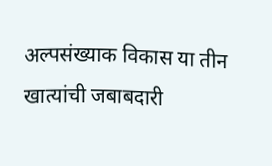अल्पसंख्याक विकास या तीन खात्यांची जबाबदारी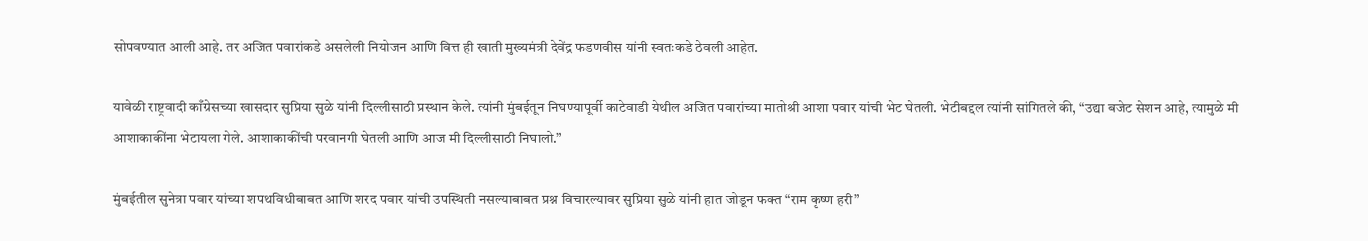सोपवण्यात आली आहे. तर अजित पवारांकडे असलेली नियोजन आणि वित्त ही खाती मुख्यमंत्री देवेंद्र फडणवीस यांनी स्वतःकडे ठेवली आहेत.

यावेळी राष्ट्रवादी काँग्रेसच्या खासदार सुप्रिया सुळे यांनी दिल्लीसाठी प्रस्थान केले. त्यांनी मुंबईतून निघण्यापूर्वी काटेवाडी येथील अजित पवारांच्या मातोश्री आशा पवार यांची भेट घेतली. भेटीबद्दल त्यांनी सांगितले की, “उद्या बजेट सेशन आहे, त्यामुळे मी आशाकाकींना भेटायला गेले. आशाकाकींची परवानगी घेतली आणि आज मी दिल्लीसाठी निघालो.”

मुंबईतील सुनेत्रा पवार यांच्या शपथविधीबाबत आणि शरद पवार यांची उपस्थिती नसल्याबाबत प्रश्न विचारल्यावर सुप्रिया सुळे यांनी हात जोडून फक्त “राम कृष्ण हरी”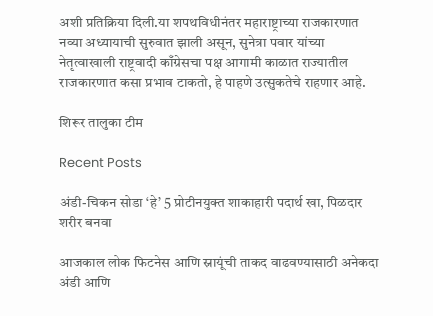अशी प्रतिक्रिया दिली.या शपथविधीनंतर महाराष्ट्राच्या राजकारणात नव्या अध्यायाची सुरुवात झाली असून, सुनेत्रा पवार यांच्या नेतृत्वाखाली राष्ट्रवादी काँग्रेसचा पक्ष आगामी काळात राज्यातील राजकारणात कसा प्रभाव टाकतो, हे पाहणे उत्सुकतेचे राहणार आहे.

शिरूर तालुका टीम

Recent Posts

अंडी-चिकन सोडा ‘हे’ 5 प्रोटीनयुक्त शाकाहारी पदार्थ खा, पिळदार शरीर बनवा

आजकाल लोक फिटनेस आणि स्नायूंची ताकद वाढवण्यासाठी अनेकदा अंडी आणि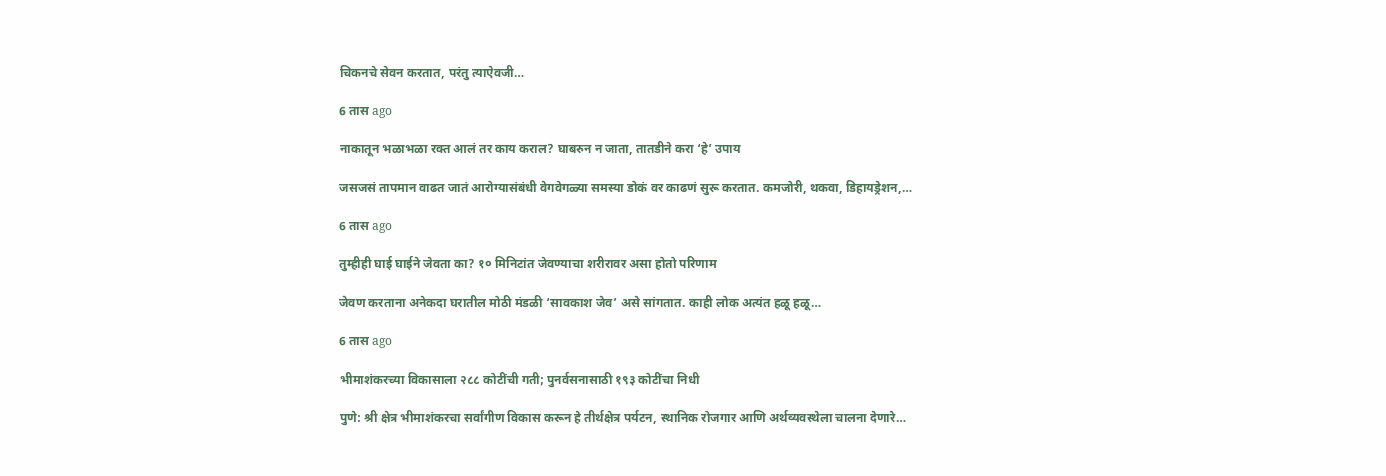चिकनचे सेवन करतात, परंतु त्याऐवजी…

6 तास ago

नाकातून भळाभळा रक्त आलं तर काय कराल? घाबरुन न जाता, तातडीने करा ‘हे’ उपाय

जसजसं तापमान वाढत जातं आरोग्यासंबंधी वेगवेगळ्या समस्या डोकं वर काढणं सुरू करतात. कमजोरी, थकवा, डिहायड्रेशन,…

6 तास ago

तुम्हीही घाई घाईने जेवता का? १० मिनिटांत जेवण्याचा शरीरावर असा होतो परिणाम

जेवण करताना अनेकदा घरातील मोठी मंडळी ‘सावकाश जेव’ असे सांगतात. काही लोक अत्यंत हळू हळू…

6 तास ago

भीमाशंकरच्या विकासाला २८८ कोटींची गती; पुनर्वसनासाठी १९३ कोटींचा निधी

पुणे: श्री क्षेत्र भीमाशंकरचा सर्वांगीण विकास करून हे तीर्थक्षेत्र पर्यटन, स्थानिक रोजगार आणि अर्थव्यवस्थेला चालना देणारे…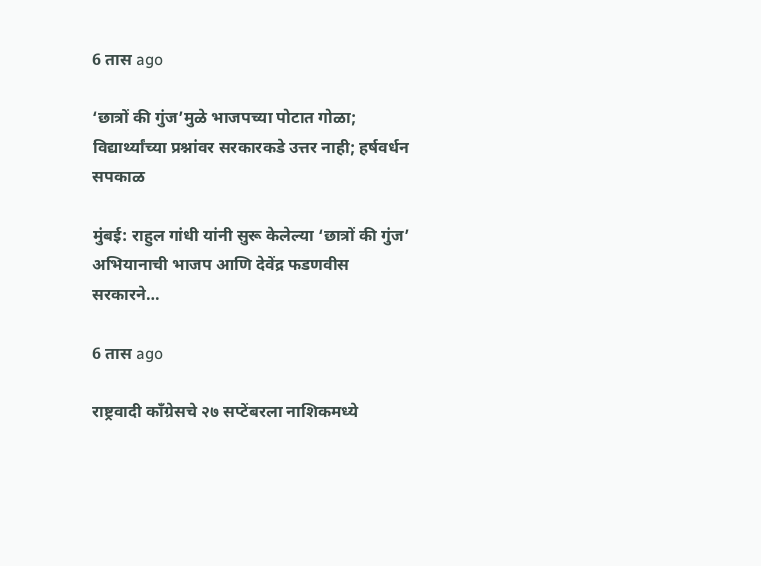6 तास ago

‘छात्रों की गुंज’मुळे भाजपच्या पोटात गोळा; विद्यार्थ्यांच्या प्रश्नांवर सरकारकडे उत्तर नाही; हर्षवर्धन सपकाळ

मुंबई: राहुल गांधी यांनी सुरू केलेल्या ‘छात्रों की गुंज’ अभियानाची भाजप आणि देवेंद्र फडणवीस सरकारने…

6 तास ago

राष्ट्रवादी काँग्रेसचे २७ सप्टेंबरला नाशिकमध्ये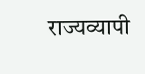राज्यव्यापी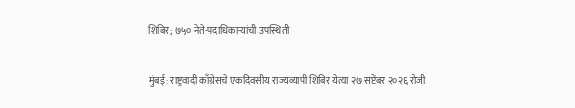शिबिर; ७५० नेते-पदाधिकाऱ्यांची उपस्थिती

मुंबई: राष्ट्रवादी काँग्रेसचे एकदिवसीय राज्यव्यापी शिबिर येत्या २७ सप्टेंबर २०२६ रोजी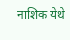नाशिक येथे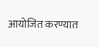आयोजित करण्यात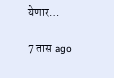येणार…

7 तास ago